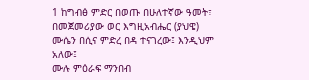1 ከግብፅ ምድር በወጡ በሁለተኛው ዓመት፣ በመጀመሪያው ወር እግዚአብሔር (ያህዌ) ሙሴን በሲና ምድረ በዳ ተናገረው፤ እንዲህም አለው፤
ሙሉ ምዕራፍ ማንበብ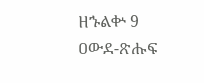ዘኁልቍ 9
ዐውደ-ጽሑፍ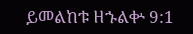ይመልከቱ ዘኁልቍ 9:1